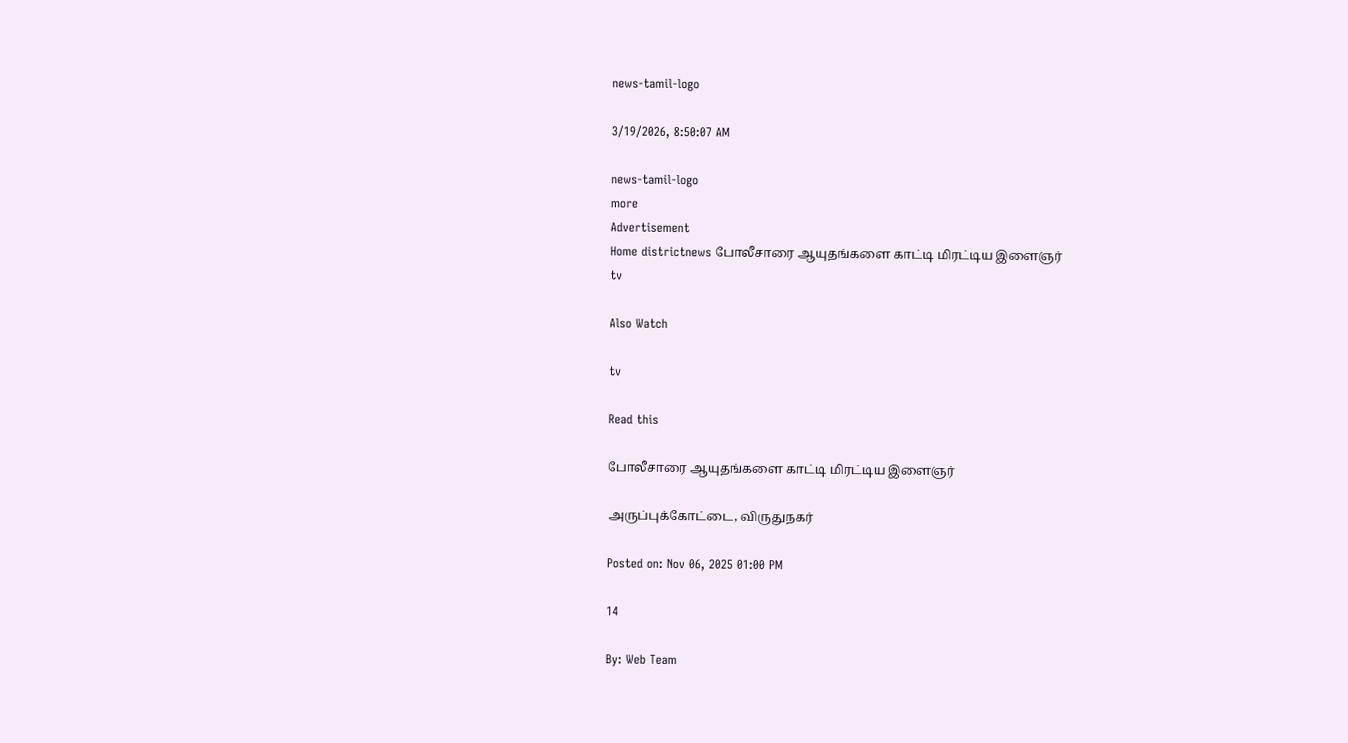news-tamil-logo

3/19/2026, 8:50:07 AM

news-tamil-logo
more
Advertisement
Home districtnews போலீசாரை ஆயுதங்களை காட்டி மிரட்டிய இளைஞர்
tv

Also Watch

tv

Read this

போலீசாரை ஆயுதங்களை காட்டி மிரட்டிய இளைஞர்

அருப்புக்கோட்டை, விருதுநகர்

Posted on: Nov 06, 2025 01:00 PM

14

By: Web Team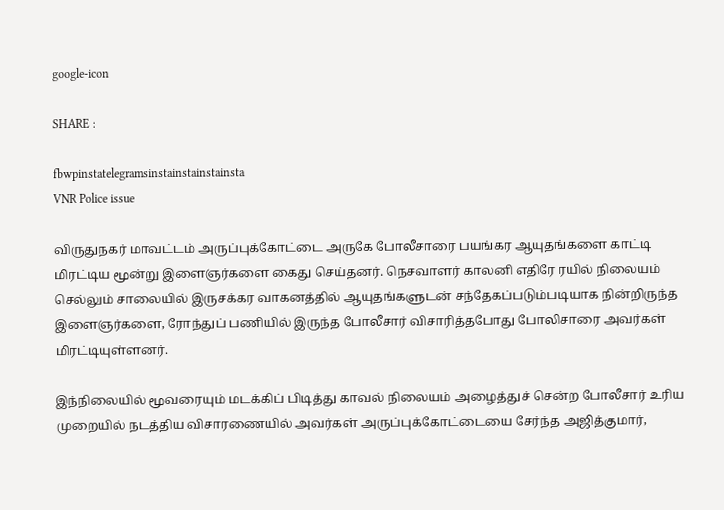google-icon

SHARE :

fbwpinstatelegramsinstainstainstainsta
VNR Police issue

விருதுநகர் மாவட்டம் அருப்புக்கோட்டை அருகே போலீசாரை பயங்கர ஆயுதங்களை காட்டி மிரட்டிய மூன்று இளைஞர்களை கைது செய்தனர். நெசவாளர் காலனி எதிரே ரயில் நிலையம் செல்லும் சாலையில் இருசக்கர வாகனத்தில் ஆயுதங்களுடன் சந்தேகப்படும்படியாக நின்றிருந்த இளைஞர்களை, ரோந்துப் பணியில் இருந்த போலீசார் விசாரித்தபோது போலிசாரை அவர்கள் மிரட்டியுள்ளனர்.

இந்நிலையில் மூவரையும் மடக்கிப் பிடித்து காவல் நிலையம் அழைத்துச் சென்ற போலீசார் உரிய முறையில் நடத்திய விசாரணையில் அவர்கள் அருப்புக்கோட்டையை சேர்ந்த அஜித்குமார்,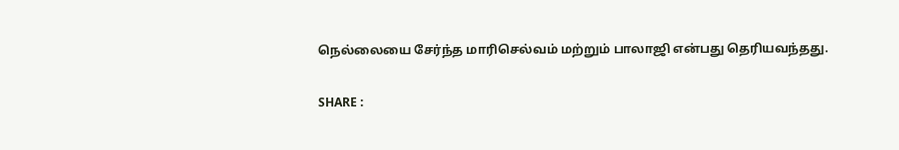நெல்லையை சேர்ந்த மாரிசெல்வம் மற்றும் பாலாஜி என்பது தெரியவந்தது.

SHARE :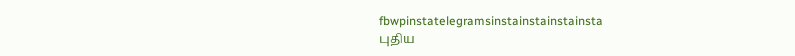fbwpinstatelegramsinstainstainstainsta
புதிய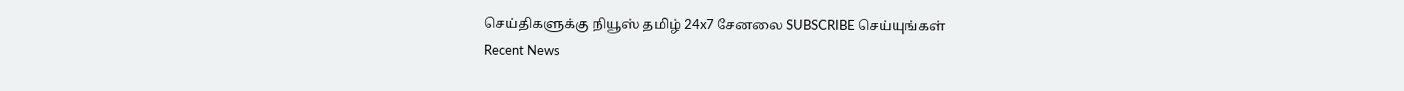செய்திகளுக்கு நியூஸ் தமிழ் 24x7 சேனலை SUBSCRIBE செய்யுங்கள்
Recent News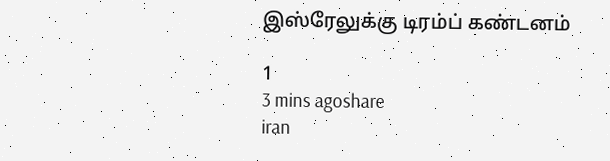இஸ்ரேலுக்கு டிரம்ப் கண்டனம்

1
3 mins agoshare
iran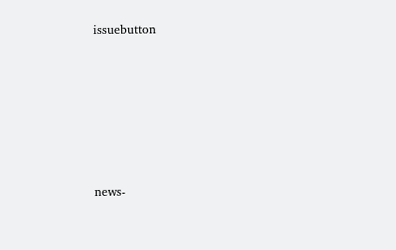issuebutton








news-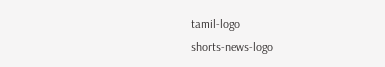tamil-logo
shorts-news-logo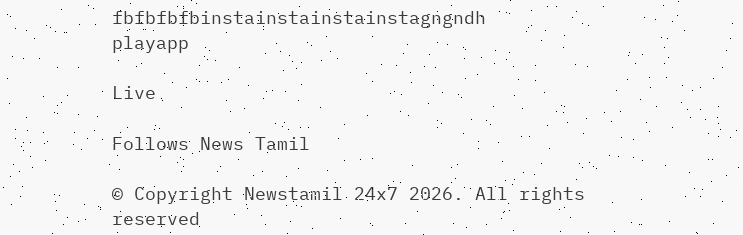fbfbfbfbinstainstainstainstagngndh
playapp

Live

Follows News Tamil

© Copyright Newstamil 24x7 2026. All rights reserved